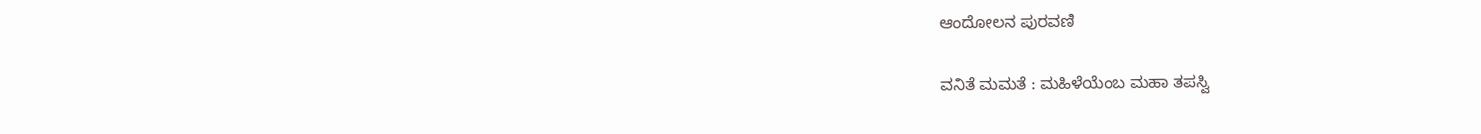ಆಂದೋಲನ ಪುರವಣಿ

ವನಿತೆ ಮಮತೆ : ಮಹಿಳೆಯೆಂಬ ಮಹಾ ತಪಸ್ವಿ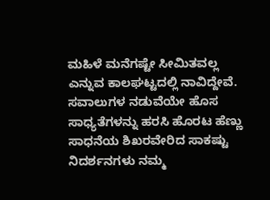ಮಹಿಳೆ ಮನೆಗಷ್ಟೇ ಸೀಮಿತವಲ್ಲ ಎನ್ನುವ ಕಾಲಘಟ್ಟದಲ್ಲಿ ನಾವಿದ್ದೇವೆ. ಸವಾಲುಗಳ ನಡುವೆಯೇ ಹೊಸ ಸಾಧ್ಯತೆಗಳನ್ನು ಹರಸಿ ಹೊರಟ ಹೆಣ್ಣು ಸಾಧನೆಯ ಶಿಖರವೇರಿದ ಸಾಕಷ್ಟು ನಿದರ್ಶನಗಳು ನಮ್ಮ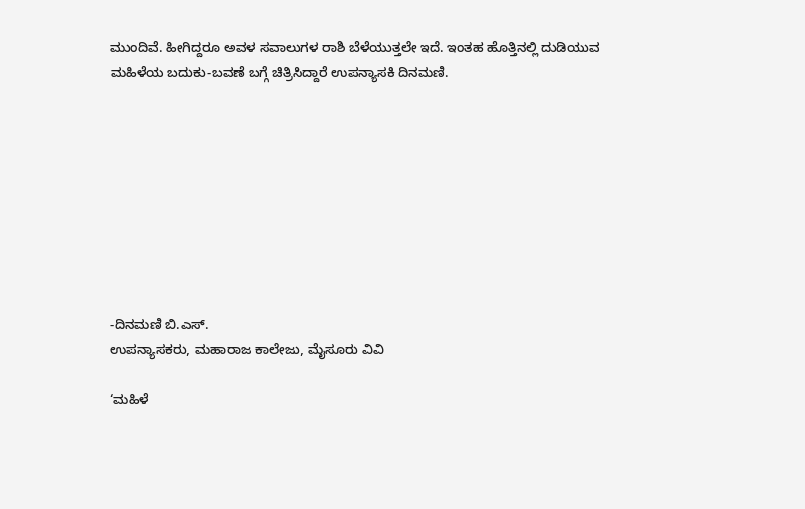ಮುಂದಿವೆ. ಹೀಗಿದ್ದರೂ ಅವಳ ಸವಾಲುಗಳ ರಾಶಿ ಬೆಳೆಯುತ್ತಲೇ ಇದೆ. ಇಂತಹ ಹೊತ್ತಿನಲ್ಲಿ ದುಡಿಯುವ ಮಹಿಳೆಯ ಬದುಕು-ಬವಣೆ ಬಗ್ಗೆ ಚಿತ್ರಿಸಿದ್ದಾರೆ ಉಪನ್ಯಾಸಕಿ ದಿನಮಣಿ.









-ದಿನಮಣಿ ಬಿ.ಎಸ್.
ಉಪನ್ಯಾಸಕರು, ಮಹಾರಾಜ ಕಾಲೇಜು, ಮೈಸೂರು ವಿವಿ

‘ಮಹಿಳೆ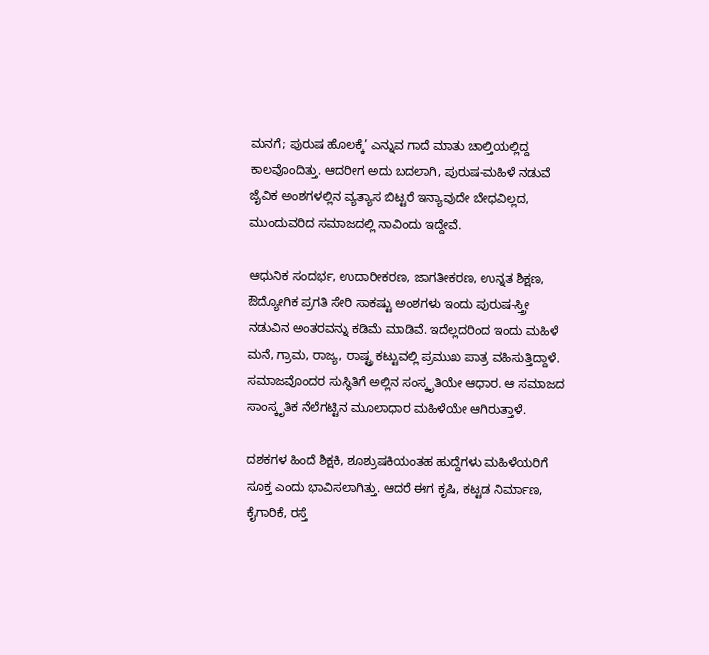ಮನಗೆ; ಪುರುಷ ಹೊಲಕ್ಕೆ’ ಎನ್ನುವ ಗಾದೆ ಮಾತು ಚಾಲ್ತಿಯಲ್ಲಿದ್ದ ಕಾಲವೊಂದಿತ್ತು. ಆದರೀಗ ಅದು ಬದಲಾಗಿ, ಪುರುಷ-ಮಹಿಳೆ ನಡುವೆ ಜೈವಿಕ ಅಂಶಗಳಲ್ಲಿನ ವ್ಯತ್ಯಾಸ ಬಿಟ್ಟರೆ ಇನ್ಯಾವುದೇ ಬೇಧವಿಲ್ಲದ, ಮುಂದುವರಿದ ಸಮಾಜದಲ್ಲಿ ನಾವಿಂದು ಇದ್ದೇವೆ.

ಆಧುನಿಕ ಸಂದರ್ಭ, ಉದಾರೀಕರಣ, ಜಾಗತೀಕರಣ, ಉನ್ನತ ಶಿಕ್ಷಣ, ಔದ್ಯೋಗಿಕ ಪ್ರಗತಿ ಸೇರಿ ಸಾಕಷ್ಟು ಅಂಶಗಳು ಇಂದು ಪುರುಷ-ಸ್ತ್ರೀ ನಡುವಿನ ಅಂತರವನ್ನು ಕಡಿಮೆ ಮಾಡಿವೆ. ಇದೆಲ್ಲದರಿಂದ ಇಂದು ಮಹಿಳೆ ಮನೆ, ಗ್ರಾಮ, ರಾಜ್ಯ, ರಾಷ್ಟ್ರ ಕಟ್ಟುವಲ್ಲಿ ಪ್ರಮುಖ ಪಾತ್ರ ವಹಿಸುತ್ತಿದ್ದಾಳೆ. ಸಮಾಜವೊಂದರ ಸುಸ್ಥಿತಿಗೆ ಅಲ್ಲಿನ ಸಂಸ್ಕೃತಿಯೇ ಆಧಾರ. ಆ ಸಮಾಜದ ಸಾಂಸ್ಕೃತಿಕ ನೆಲೆಗಟ್ಟಿನ ಮೂಲಾಧಾರ ಮಹಿಳೆಯೇ ಆಗಿರುತ್ತಾಳೆ.

ದಶಕಗಳ ಹಿಂದೆ ಶಿಕ್ಷಕಿ, ಶೂಶ್ರುಷಕಿಯಂತಹ ಹುದ್ದೆಗಳು ಮಹಿಳೆಯರಿಗೆ ಸೂಕ್ತ ಎಂದು ಭಾವಿಸಲಾಗಿತ್ತು. ಆದರೆ ಈಗ ಕೃಷಿ, ಕಟ್ಟಡ ನಿರ್ಮಾಣ, ಕೈಗಾರಿಕೆ, ರಸ್ತೆ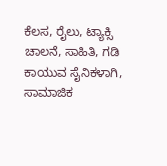ಕೆಲಸ, ರೈಲು, ಟ್ಯಾಕ್ಸಿ ಚಾಲನೆ, ಸಾಹಿತಿ, ಗಡಿ ಕಾಯುವ ಸೈನಿಕಳಾಗಿ, ಸಾಮಾಜಿಕ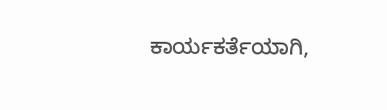ಕಾರ್ಯಕರ್ತೆಯಾಗಿ,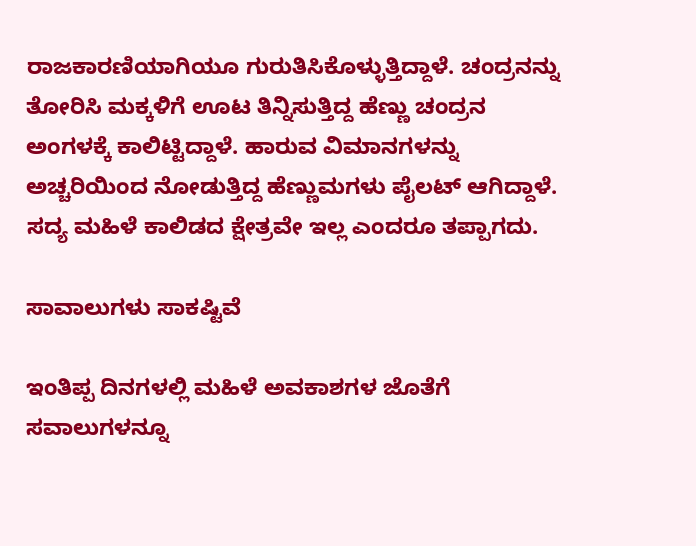ರಾಜಕಾರಣಿಯಾಗಿಯೂ ಗುರುತಿಸಿಕೊಳ್ಳುತ್ತಿದ್ದಾಳೆ. ಚಂದ್ರನನ್ನು ತೋರಿಸಿ ಮಕ್ಕಳಿಗೆ ಊಟ ತಿನ್ನಿಸುತ್ತಿದ್ದ ಹೆಣ್ಣು ಚಂದ್ರನ ಅಂಗಳಕ್ಕೆ ಕಾಲಿಟ್ಟಿದ್ದಾಳೆ. ಹಾರುವ ವಿಮಾನಗಳನ್ನು ಅಚ್ಚರಿಯಿಂದ ನೋಡುತ್ತಿದ್ದ ಹೆಣ್ಣುಮಗಳು ಪೈಲಟ್ ಆಗಿದ್ದಾಳೆ. ಸದ್ಯ ಮಹಿಳೆ ಕಾಲಿಡದ ಕ್ಷೇತ್ರವೇ ಇಲ್ಲ ಎಂದರೂ ತಪ್ಪಾಗದು.

ಸಾವಾಲುಗಳು ಸಾಕಷ್ಟಿವೆ

ಇಂತಿಪ್ಪ ದಿನಗಳಲ್ಲಿ ಮಹಿಳೆ ಅವಕಾಶಗಳ ಜೊತೆಗೆ ಸವಾಲುಗಳನ್ನೂ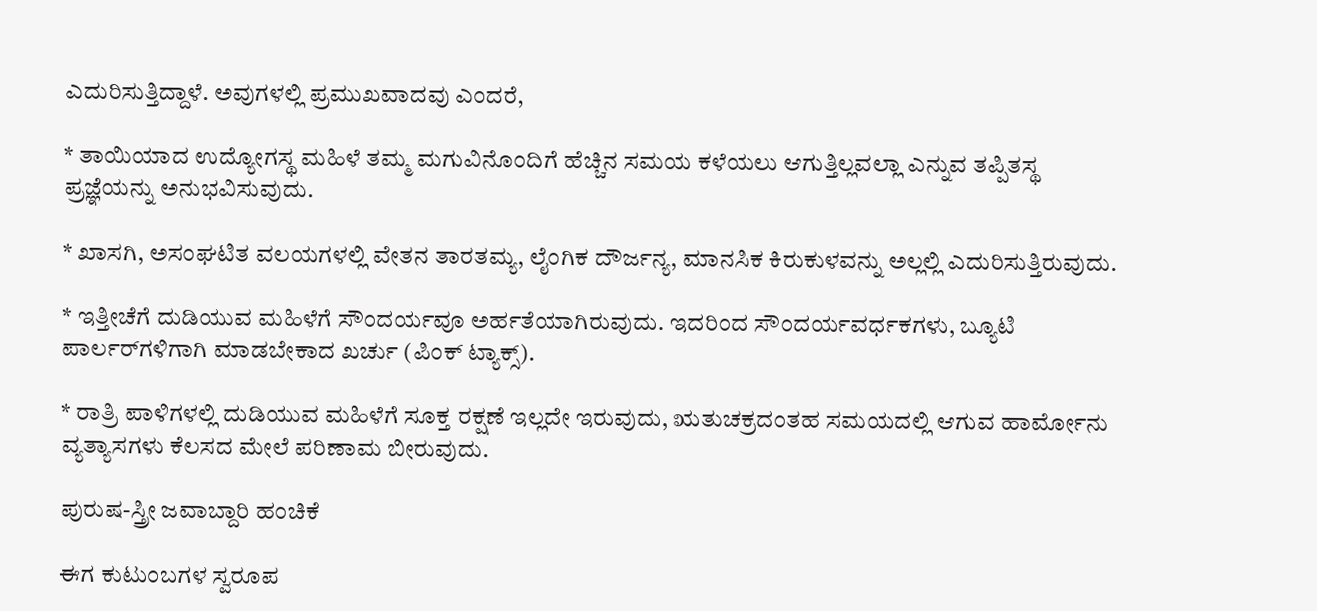ಎದುರಿಸುತ್ತಿದ್ದಾಳೆ. ಅವುಗಳಲ್ಲಿ ಪ್ರಮುಖವಾದವು ಎಂದರೆ,

* ತಾಯಿಯಾದ ಉದ್ಯೋಗಸ್ಥ ಮಹಿಳೆ ತಮ್ಮ ಮಗುವಿನೊಂದಿಗೆ ಹೆಚ್ಚಿನ ಸಮಯ ಕಳೆಯಲು ಆಗುತ್ತಿಲ್ಲವಲ್ಲಾ ಎನ್ನುವ ತಪ್ಪಿತಸ್ಥ ಪ್ರಜ್ಞೆಯನ್ನು ಅನುಭವಿಸುವುದು.

* ಖಾಸಗಿ, ಅಸಂಘಟಿತ ವಲಯಗಳಲ್ಲಿ ವೇತನ ತಾರತಮ್ಯ, ಲೈಂಗಿಕ ದೌರ್ಜನ್ಯ, ಮಾನಸಿಕ ಕಿರುಕುಳವನ್ನು ಅಲ್ಲಲ್ಲಿ ಎದುರಿಸುತ್ತಿರುವುದು.

* ಇತ್ತೀಚೆಗೆ ದುಡಿಯುವ ಮಹಿಳೆಗೆ ಸೌಂದರ್ಯವೂ ಅರ್ಹತೆಯಾಗಿರುವುದು. ಇದರಿಂದ ಸೌಂದರ್ಯವರ್ಧಕಗಳು, ಬ್ಯೂಟಿ ಪಾರ್ಲರ್‌ಗಳಿಗಾಗಿ ಮಾಡಬೇಕಾದ ಖರ್ಚು (ಪಿಂಕ್ ಟ್ಯಾಕ್ಸ್).

* ರಾತ್ರಿ ಪಾಳಿಗಳಲ್ಲಿ ದುಡಿಯುವ ಮಹಿಳೆಗೆ ಸೂಕ್ತ ರಕ್ಷಣೆ ಇಲ್ಲದೇ ಇರುವುದು, ಋತುಚಕ್ರದಂತಹ ಸಮಯದಲ್ಲಿ ಆಗುವ ಹಾರ್ಮೋನು ವ್ಯತ್ಯಾಸಗಳು ಕೆಲಸದ ಮೇಲೆ ಪರಿಣಾಮ ಬೀರುವುದು.

ಪುರುಷ-ಸ್ತ್ರೀ ಜವಾಬ್ದಾರಿ ಹಂಚಿಕೆ

ಈಗ ಕುಟುಂಬಗಳ ಸ್ವರೂಪ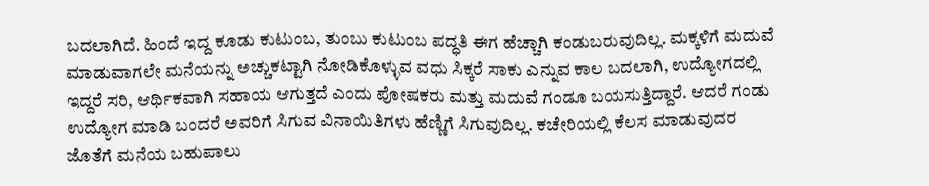ಬದಲಾಗಿದೆ. ಹಿಂದೆ ಇದ್ದ ಕೂಡು ಕುಟುಂಬ, ತುಂಬು ಕುಟುಂಬ ಪದ್ಧತಿ ಈಗ ಹೆಚ್ಚಾಗಿ ಕಂಡುಬರುವುದಿಲ್ಲ. ಮಕ್ಕಳಿಗೆ ಮದುವೆ ಮಾಡುವಾಗಲೇ ಮನೆಯನ್ನು ಅಚ್ಚುಕಟ್ಟಾಗಿ ನೋಡಿಕೊಳ್ಳುವ ವಧು ಸಿಕ್ಕರೆ ಸಾಕು ಎನ್ನುವ ಕಾಲ ಬದಲಾಗಿ, ಉದ್ಯೋಗದಲ್ಲಿ ಇದ್ದರೆ ಸರಿ, ಆರ್ಥಿಕವಾಗಿ ಸಹಾಯ ಆಗುತ್ತದೆ ಎಂದು ಪೋಷಕರು ಮತ್ತು ಮದುವೆ ಗಂಡೂ ಬಯಸುತ್ತಿದ್ದಾರೆ. ಆದರೆ ಗಂಡು ಉದ್ಯೋಗ ಮಾಡಿ ಬಂದರೆ ಅವರಿಗೆ ಸಿಗುವ ವಿನಾಯಿತಿಗಳು ಹೆಣ್ಣಿಗೆ ಸಿಗುವುದಿಲ್ಲ. ಕಚೇರಿಯಲ್ಲಿ ಕೆಲಸ ಮಾಡುವುದರ ಜೊತೆಗೆ ಮನೆಯ ಬಹುಪಾಲು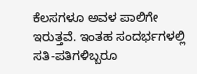ಕೆಲಸಗಳೂ ಅವಳ ಪಾಲಿಗೇ ಇರುತ್ತವೆ. ಇಂತಹ ಸಂದರ್ಭಗಳಲ್ಲಿ ಸತಿ-ಪತಿಗಳಿಬ್ಬರೂ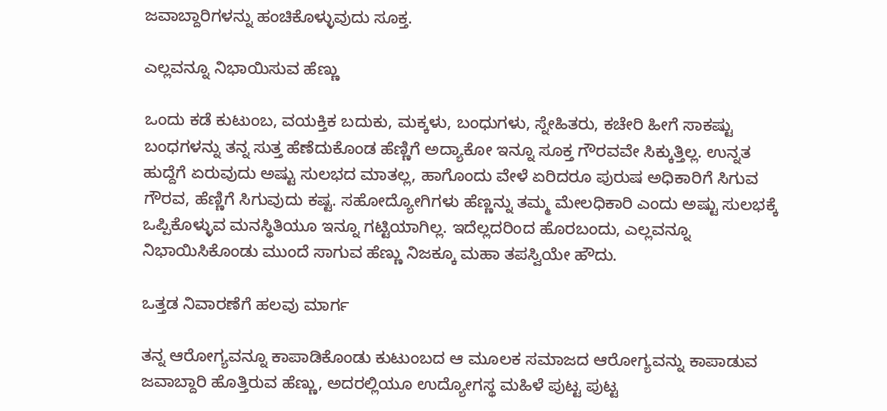ಜವಾಬ್ದಾರಿಗಳನ್ನು ಹಂಚಿಕೊಳ್ಳುವುದು ಸೂಕ್ತ.

ಎಲ್ಲವನ್ನೂ ನಿಭಾಯಿಸುವ ಹೆಣ್ಣು

ಒಂದು ಕಡೆ ಕುಟುಂಬ, ವಯಕ್ತಿಕ ಬದುಕು, ಮಕ್ಕಳು, ಬಂಧುಗಳು, ಸ್ನೇಹಿತರು, ಕಚೇರಿ ಹೀಗೆ ಸಾಕಷ್ಟು ಬಂಧಗಳನ್ನು ತನ್ನ ಸುತ್ತ ಹೆಣೆದುಕೊಂಡ ಹೆಣ್ಣಿಗೆ ಅದ್ಯಾಕೋ ಇನ್ನೂ ಸೂಕ್ತ ಗೌರವವೇ ಸಿಕ್ಕುತ್ತಿಲ್ಲ. ಉನ್ನತ ಹುದ್ದೆಗೆ ಏರುವುದು ಅಷ್ಟು ಸುಲಭದ ಮಾತಲ್ಲ, ಹಾಗೊಂದು ವೇಳೆ ಏರಿದರೂ ಪುರುಷ ಅಧಿಕಾರಿಗೆ ಸಿಗುವ ಗೌರವ, ಹೆಣ್ಣಿಗೆ ಸಿಗುವುದು ಕಷ್ಟ. ಸಹೋದ್ಯೋಗಿಗಳು ಹೆಣ್ಣನ್ನು ತಮ್ಮ ಮೇಲಧಿಕಾರಿ ಎಂದು ಅಷ್ಟು ಸುಲಭಕ್ಕೆ ಒಪ್ಪಿಕೊಳ್ಳುವ ಮನಸ್ಥಿತಿಯೂ ಇನ್ನೂ ಗಟ್ಟಿಯಾಗಿಲ್ಲ. ಇದೆಲ್ಲದರಿಂದ ಹೊರಬಂದು, ಎಲ್ಲವನ್ನೂ ನಿಭಾಯಿಸಿಕೊಂಡು ಮುಂದೆ ಸಾಗುವ ಹೆಣ್ಣು ನಿಜಕ್ಕೂ ಮಹಾ ತಪಸ್ವಿಯೇ ಹೌದು.

ಒತ್ತಡ ನಿವಾರಣೆಗೆ ಹಲವು ಮಾರ್ಗ

ತನ್ನ ಆರೋಗ್ಯವನ್ನೂ ಕಾಪಾಡಿಕೊಂಡು ಕುಟುಂಬದ ಆ ಮೂಲಕ ಸಮಾಜದ ಆರೋಗ್ಯವನ್ನು ಕಾಪಾಡುವ ಜವಾಬ್ದಾರಿ ಹೊತ್ತಿರುವ ಹೆಣ್ಣು, ಅದರಲ್ಲಿಯೂ ಉದ್ಯೋಗಸ್ಥ ಮಹಿಳೆ ಪುಟ್ಟ ಪುಟ್ಟ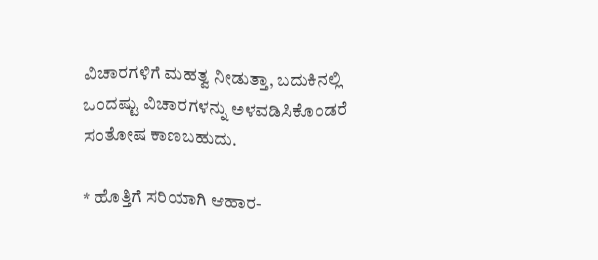ವಿಚಾರಗಳಿಗೆ ಮಹತ್ವ ನೀಡುತ್ತಾ, ಬದುಕಿನಲ್ಲಿ ಒಂದಷ್ಟು ವಿಚಾರಗಳನ್ನು ಅಳವಡಿಸಿಕೊಂಡರೆ ಸಂತೋಷ ಕಾಣಬಹುದು.

* ಹೊತ್ತಿಗೆ ಸರಿಯಾಗಿ ಆಹಾರ-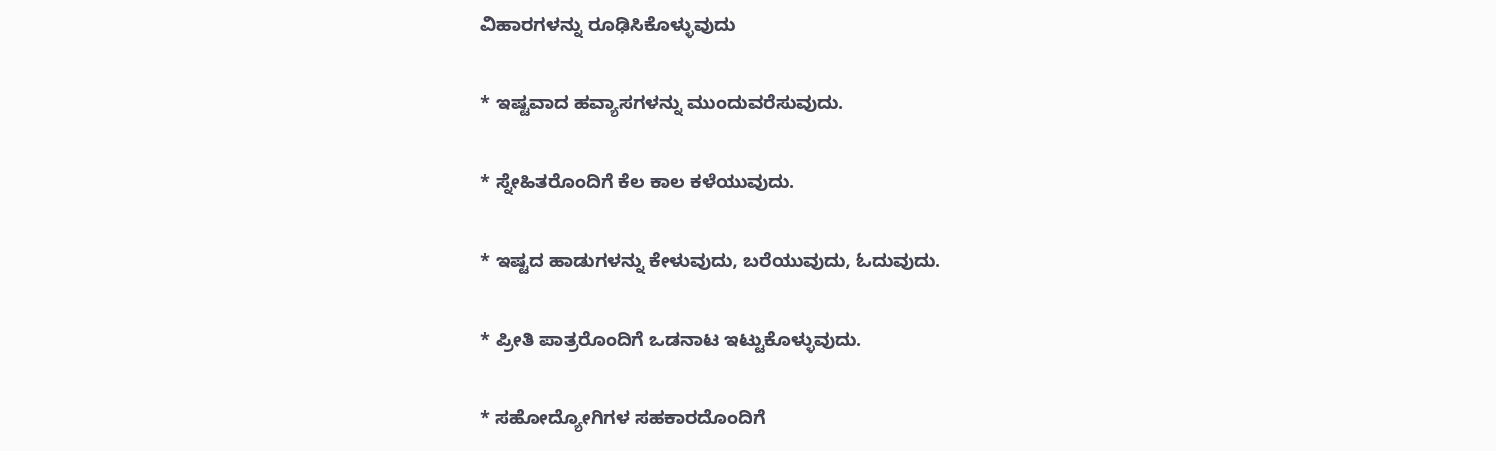ವಿಹಾರಗಳನ್ನು ರೂಢಿಸಿಕೊಳ್ಳುವುದು

* ಇಷ್ಟವಾದ ಹವ್ಯಾಸಗಳನ್ನು ಮುಂದುವರೆಸುವುದು.

* ಸ್ನೇಹಿತರೊಂದಿಗೆ ಕೆಲ ಕಾಲ ಕಳೆಯುವುದು.

* ಇಷ್ಟದ ಹಾಡುಗಳನ್ನು ಕೇಳುವುದು, ಬರೆಯುವುದು, ಓದುವುದು.

* ಪ್ರೀತಿ ಪಾತ್ರರೊಂದಿಗೆ ಒಡನಾಟ ಇಟ್ಟುಕೊಳ್ಳುವುದು.

* ಸಹೋದ್ಯೋಗಿಗಳ ಸಹಕಾರದೊಂದಿಗೆ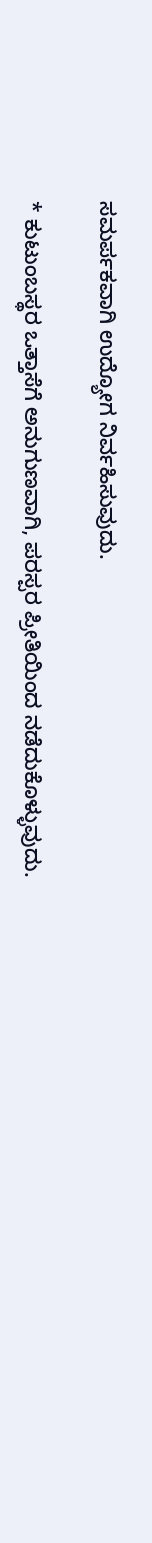ಸಮರ್ಪಕವಾಗಿ ಉದ್ಯೋಗ ನಿರ್ವಹಿಸುವುದು.

* ಕುಟುಂಬಸ್ಥರ ಒತ್ತಾಸೆಗೆ ಅನುಗುಣವಾಗಿ, ಪರಸ್ಪರ ಪ್ರೀತಿಯಿಂದ ನಡೆದುಕೊಳ್ಳುವುದು.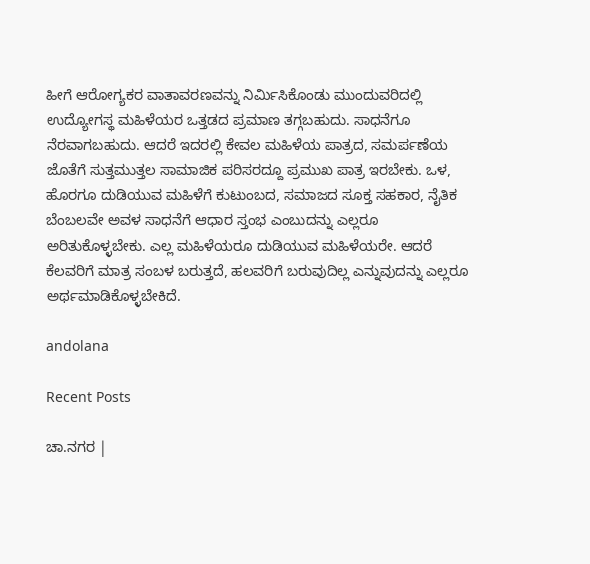ಹೀಗೆ ಆರೋಗ್ಯಕರ ವಾತಾವರಣವನ್ನು ನಿರ್ಮಿಸಿಕೊಂಡು ಮುಂದುವರಿದಲ್ಲಿ ಉದ್ಯೋಗಸ್ಥ ಮಹಿಳೆಯರ ಒತ್ತಡದ ಪ್ರಮಾಣ ತಗ್ಗಬಹುದು. ಸಾಧನೆಗೂ ನೆರವಾಗಬಹುದು. ಆದರೆ ಇದರಲ್ಲಿ ಕೇವಲ ಮಹಿಳೆಯ ಪಾತ್ರದ, ಸಮರ್ಪಣೆಯ ಜೊತೆಗೆ ಸುತ್ತಮುತ್ತಲ ಸಾಮಾಜಿಕ ಪರಿಸರದ್ದೂ ಪ್ರಮುಖ ಪಾತ್ರ ಇರಬೇಕು. ಒಳ, ಹೊರಗೂ ದುಡಿಯುವ ಮಹಿಳೆಗೆ ಕುಟುಂಬದ, ಸಮಾಜದ ಸೂಕ್ತ ಸಹಕಾರ, ನೈತಿಕ ಬೆಂಬಲವೇ ಅವಳ ಸಾಧನೆಗೆ ಆಧಾರ ಸ್ತಂಭ ಎಂಬುದನ್ನು ಎಲ್ಲರೂ ಅರಿತುಕೊಳ್ಳಬೇಕು. ಎಲ್ಲ ಮಹಿಳೆಯರೂ ದುಡಿಯುವ ಮಹಿಳೆಯರೇ. ಆದರೆ ಕೆಲವರಿಗೆ ಮಾತ್ರ ಸಂಬಳ ಬರುತ್ತದೆ, ಹಲವರಿಗೆ ಬರುವುದಿಲ್ಲ ಎನ್ನುವುದನ್ನು ಎಲ್ಲರೂ ಅರ್ಥಮಾಡಿಕೊಳ್ಳಬೇಕಿದೆ.

andolana

Recent Posts

ಚಾ.ನಗರ |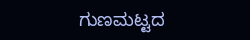ಗುಣಮಟ್ಟದ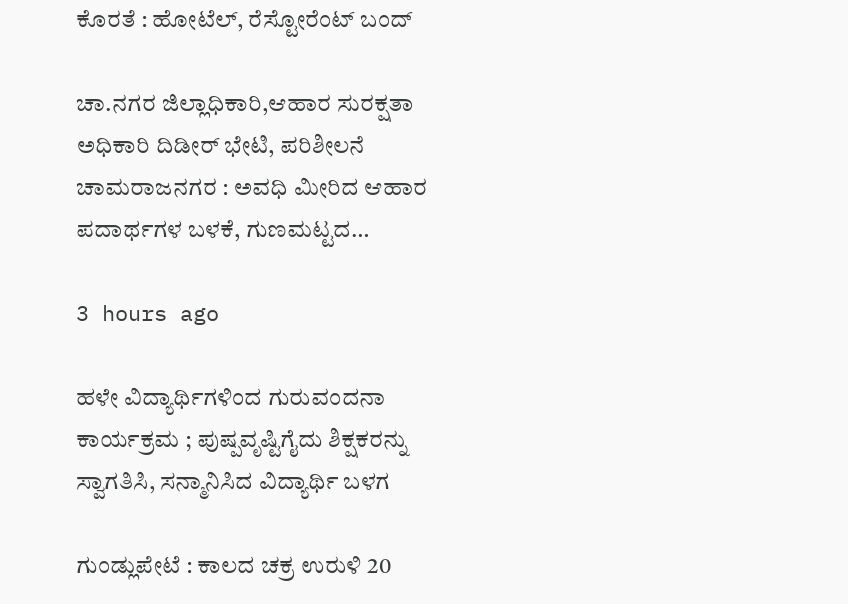ಕೊರತೆ : ಹೋಟೆಲ್, ರೆಸ್ಟೋರೆಂಟ್ ಬಂದ್

ಚಾ.ನಗರ ಜಿಲ್ಲಾಧಿಕಾರಿ,ಆಹಾರ ಸುರಕ್ಷತಾ ಅಧಿಕಾರಿ ದಿಡೀರ್ ಭೇಟಿ, ಪರಿಶೀಲನೆ ಚಾಮರಾಜನಗರ : ಅವಧಿ ಮೀರಿದ ಆಹಾರ ಪದಾರ್ಥಗಳ ಬಳಕೆ, ಗುಣಮಟ್ಟದ…

3 hours ago

ಹಳೇ ವಿದ್ಯಾರ್ಥಿಗಳಿಂದ ಗುರುವಂದನಾ ಕಾರ್ಯಕ್ರಮ ; ಪುಷ್ಪವೃಷ್ಟಿಗೈದು ಶಿಕ್ಷಕರನ್ನು ಸ್ವಾಗತಿಸಿ, ಸನ್ಮಾನಿಸಿದ ವಿದ್ಯಾರ್ಥಿ ಬಳಗ

ಗುಂಡ್ಲುಪೇಟೆ : ಕಾಲದ ಚಕ್ರ ಉರುಳಿ 20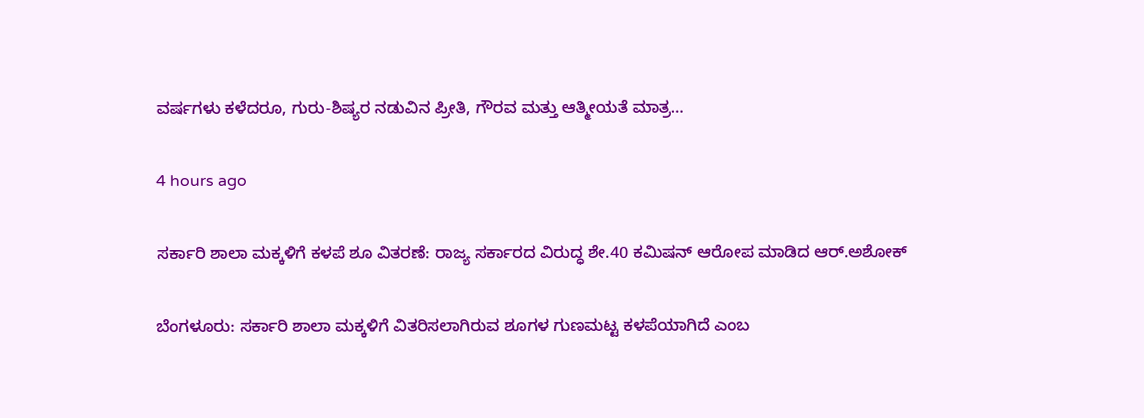ವರ್ಷಗಳು ಕಳೆದರೂ, ಗುರು-ಶಿಷ್ಯರ ನಡುವಿನ ಪ್ರೀತಿ, ಗೌರವ ಮತ್ತು ಆತ್ಮೀಯತೆ ಮಾತ್ರ…

4 hours ago

ಸರ್ಕಾರಿ ಶಾಲಾ ಮಕ್ಕಳಿಗೆ ಕಳಪೆ ಶೂ ವಿತರಣೆ: ರಾಜ್ಯ ಸರ್ಕಾರದ ವಿರುದ್ಧ ಶೇ.40 ಕಮಿಷನ್ ಆರೋಪ ಮಾಡಿದ ಆರ್.ಅಶೋಕ್‌

ಬೆಂಗಳೂರು: ಸರ್ಕಾರಿ ಶಾಲಾ ಮಕ್ಕಳಿಗೆ ವಿತರಿಸಲಾಗಿರುವ ಶೂಗಳ ಗುಣಮಟ್ಟ ಕಳಪೆಯಾಗಿದೆ ಎಂಬ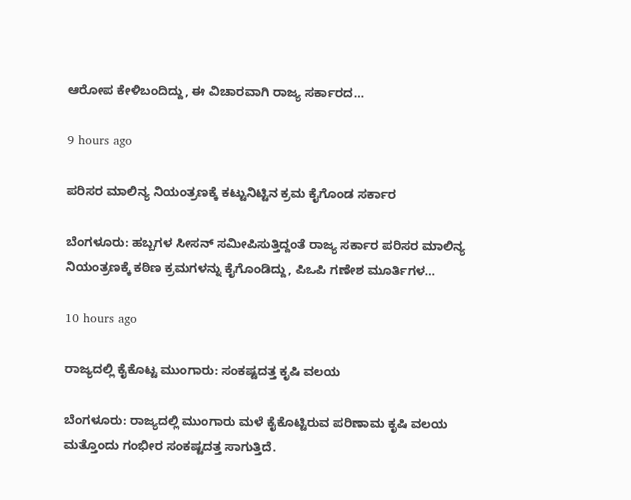ಆರೋಪ ಕೇಳಿಬಂದಿದ್ದು, ಈ ವಿಚಾರವಾಗಿ ರಾಜ್ಯ ಸರ್ಕಾರದ…

9 hours ago

ಪರಿಸರ ಮಾಲಿನ್ಯ ನಿಯಂತ್ರಣಕ್ಕೆ ಕಟ್ಟುನಿಟ್ಟಿನ ಕ್ರಮ ಕೈಗೊಂಡ ಸರ್ಕಾರ

ಬೆಂಗಳೂರು: ಹಬ್ಬಗಳ ಸೀಸನ್ ಸಮೀಪಿಸುತ್ತಿದ್ದಂತೆ ರಾಜ್ಯ ಸರ್ಕಾರ ಪರಿಸರ ಮಾಲಿನ್ಯ ನಿಯಂತ್ರಣಕ್ಕೆ ಕಠಿಣ ಕ್ರಮಗಳನ್ನು ಕೈಗೊಂಡಿದ್ದು, ಪಿಒಪಿ ಗಣೇಶ ಮೂರ್ತಿಗಳ…

10 hours ago

ರಾಜ್ಯದಲ್ಲಿ ಕೈಕೊಟ್ಟ ಮುಂಗಾರು: ಸಂಕಷ್ಟದತ್ತ ಕೃಷಿ ವಲಯ

ಬೆಂಗಳೂರು: ರಾಜ್ಯದಲ್ಲಿ ಮುಂಗಾರು ಮಳೆ ಕೈಕೊಟ್ಟಿರುವ ಪರಿಣಾಮ ಕೃಷಿ ವಲಯ ಮತ್ತೊಂದು ಗಂಭೀರ ಸಂಕಷ್ಟದತ್ತ ಸಾಗುತ್ತಿದೆ.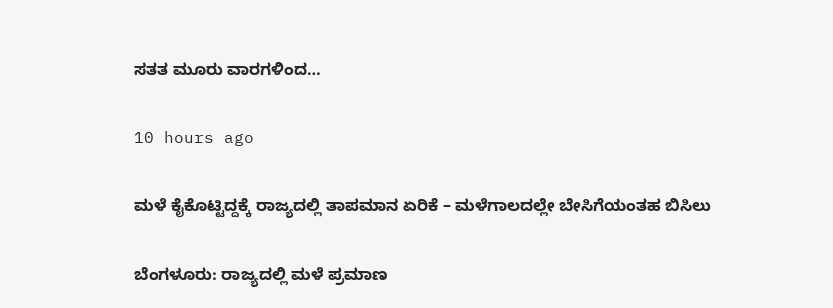ಸತತ ಮೂರು ವಾರಗಳಿಂದ…

10 hours ago

ಮಳೆ ಕೈಕೊಟ್ಟಿದ್ದಕ್ಕೆ ರಾಜ್ಯದಲ್ಲಿ ತಾಪಮಾನ ಏರಿಕೆ – ಮಳೆಗಾಲದಲ್ಲೇ ಬೇಸಿಗೆಯಂತಹ ಬಿಸಿಲು

ಬೆಂಗಳೂರು: ರಾಜ್ಯದಲ್ಲಿ ಮಳೆ ಪ್ರಮಾಣ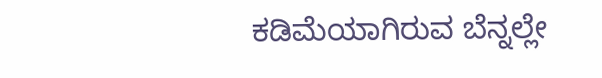ಕಡಿಮೆಯಾಗಿರುವ ಬೆನ್ನಲ್ಲೇ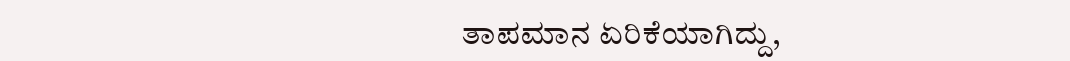ತಾಪಮಾನ ಏರಿಕೆಯಾಗಿದ್ದು,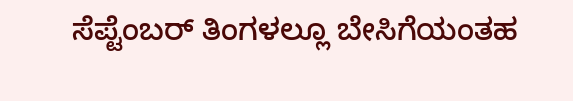ಸೆಪ್ಟೆಂಬರ್ ತಿಂಗಳಲ್ಲೂ ಬೇಸಿಗೆಯಂತಹ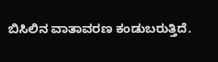ಬಿಸಿಲಿನ ವಾತಾವರಣ ಕಂಡುಬರುತ್ತಿದೆ.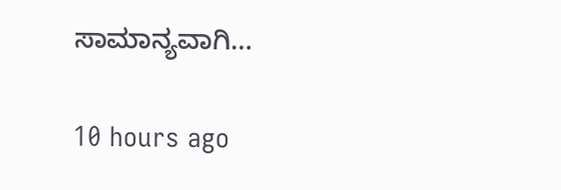ಸಾಮಾನ್ಯವಾಗಿ…

10 hours ago